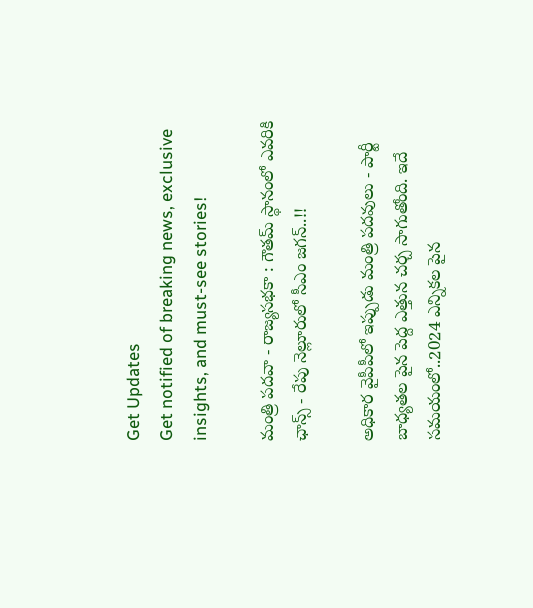Get Updates
Get notified of breaking news, exclusive insights, and must-see stories!

మంత్రి పదవా - రాజ్యసభకా : గౌతమ్ స్థానంలో ఎవరికి ఛాన్స్ - రేపు నెల్లూరులో సీఎం జగన్..!!

అధికార వైపీపీలో ఇప్పుడు మంత్రి పదవులు - పార్టీ బాధ్యతల పైన పెద్ద ఎత్తున చర్చ సాగుతోంది. ఇదే సమయంలో..2024 ఎన్నికల పైన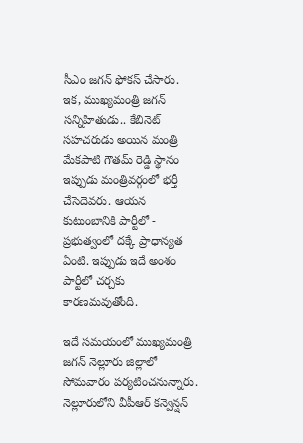సీఎం జగన్ ఫోకస్ చేసారు. ఇక, ముఖ్యమంత్రి జగన్ సన్నిహితుడు.. కేబినెట్ సహచరుడు అయిన మంత్రి మేకపాటి గౌతమ్ రెడ్డి స్థానం ఇప్పుడు మంత్రివర్గంలో భర్తీ చేసెదెవరు. ఆయన కుటుంబానికి పార్టీలో - ప్రభుత్వంలో దక్కే ప్రాధాన్యత ఏంటి. ఇప్పుడు ఇదే అంశం పార్టీలో చర్చకు కారణమవుతోంది.

ఇదే సమయంలో ముఖ్యమంత్రి జగన్ నెల్లూరు జిల్లాలో సోమవారం పర్యటించనున్నారు. నెల్లూరులోని వీపీఆర్‌ కన్వెన్షన్‌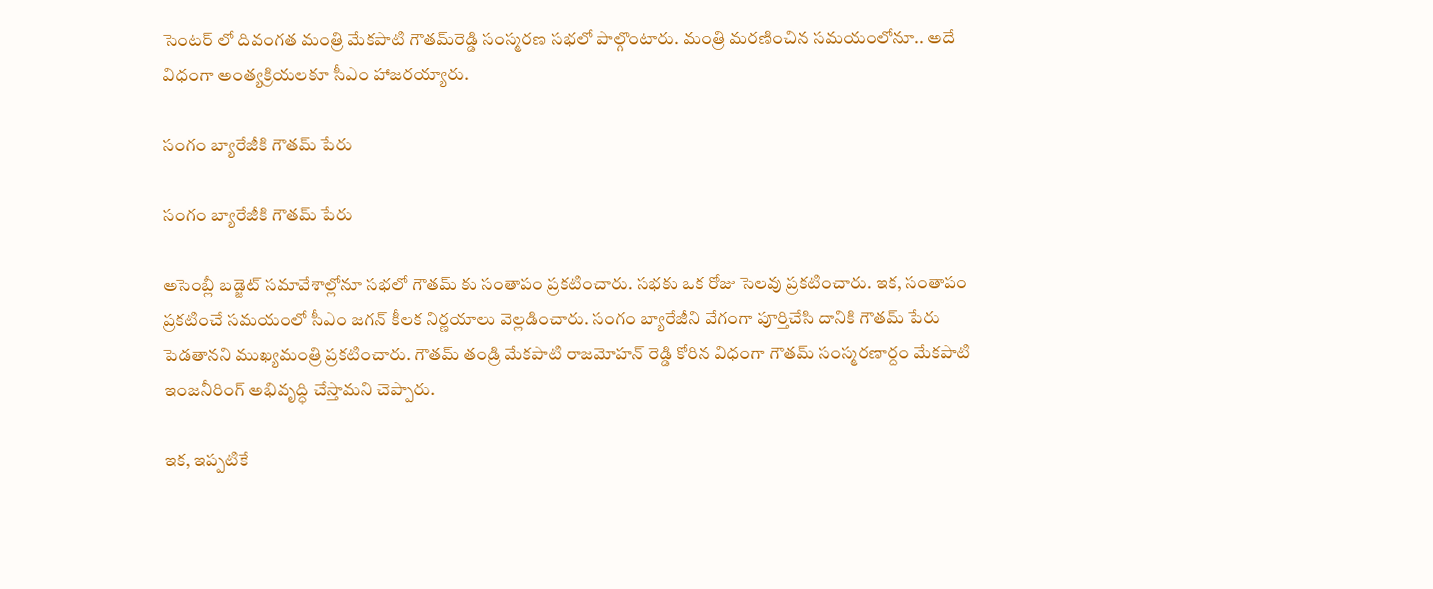సెంటర్‌ లో దివంగత మంత్రి మేకపాటి గౌతమ్‌రెడ్డి సంస్మరణ సభలో పాల్గొంటారు. మంత్రి మరణించిన సమయంలోనూ.. అదే విధంగా అంత్యక్రియలకూ సీఎం హాజరయ్యారు.

సంగం బ్యారేజీకి గౌతమ్ పేరు

సంగం బ్యారేజీకి గౌతమ్ పేరు

అసెంబ్లీ బడ్జెట్ సమావేశాల్లోనూ సభలో గౌతమ్ కు సంతాపం ప్రకటించారు. సభకు ఒక రోజు సెలవు ప్రకటించారు. ఇక, సంతాపం ప్రకటించే సమయంలో సీఎం జగన్ కీలక నిర్ణయాలు వెల్లడించారు. సంగం బ్యారేజీని వేగంగా పూర్తిచేసి దానికి గౌతమ్‌ పేరు పెడతానని ముఖ్యమంత్రి ప్రకటించారు. గౌతమ్ తండ్రి మేకపాటి రాజమోహన్ రెడ్డి కోరిన విధంగా గౌతమ్ సంస్మరణార్దం మేకపాటి ఇంజనీరింగ్ అభివృద్ధి చేస్తామని చెప్పారు.

ఇక, ఇప్పటికే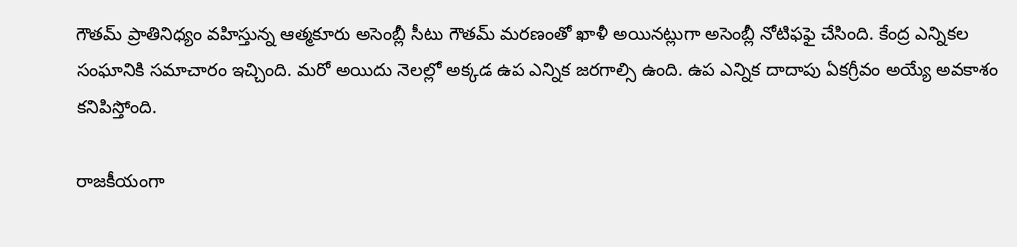గౌతమ్ ప్రాతినిధ్యం వహిస్తున్న ఆత్మకూరు అసెంబ్లీ సీటు గౌతమ్ మరణంతో ఖాళీ అయినట్లుగా అసెంబ్లీ నోటిఫఫై చేసింది. కేంద్ర ఎన్నికల సంఘానికి సమాచారం ఇచ్చింది. మరో అయిదు నెలల్లో అక్కడ ఉప ఎన్నిక జరగాల్సి ఉంది. ఉప ఎన్నిక దాదాపు ఏకగ్రీవం అయ్యే అవకాశం కనిపిస్తోంది.

రాజకీయంగా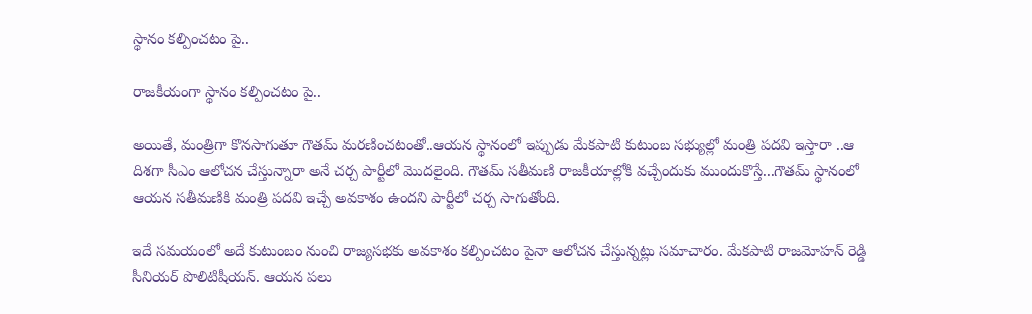స్థానం కల్పించటం పై..

రాజకీయంగా స్థానం కల్పించటం పై..

అయితే, మంత్రిగా కొనసాగుతూ గౌతమ్ మరణించటంతో..ఆయన స్థానంలో ఇప్పుడు మేకపాటి కుటుంబ సభ్యుల్లో మంత్రి పదవి ఇస్తారా ..ఆ దిశగా సీఎం ఆలోచన చేస్తున్నారా అనే చర్చ పార్టీలో మొదలైంది. గౌతమ్ సతీమణి రాజకీయాల్లోకి వచ్చేందుకు ముందుకొస్తే...గౌతమ్ స్థానంలో ఆయన సతీమణికి మంత్రి పదవి ఇచ్చే అవకాశం ఉందని పార్టీలో చర్చ సాగుతోంది.

ఇదే సమయంలో అదే కుటుంబం నుంచి రాజ్యసభకు అవకాశం కల్పించటం పైనా ఆలోచన చేస్తున్నట్లు సమాచారం. మేకపాటి రాజమోహన్ రెడ్డి సీనియర్ పొలిటిషీయన్. ఆయన పలు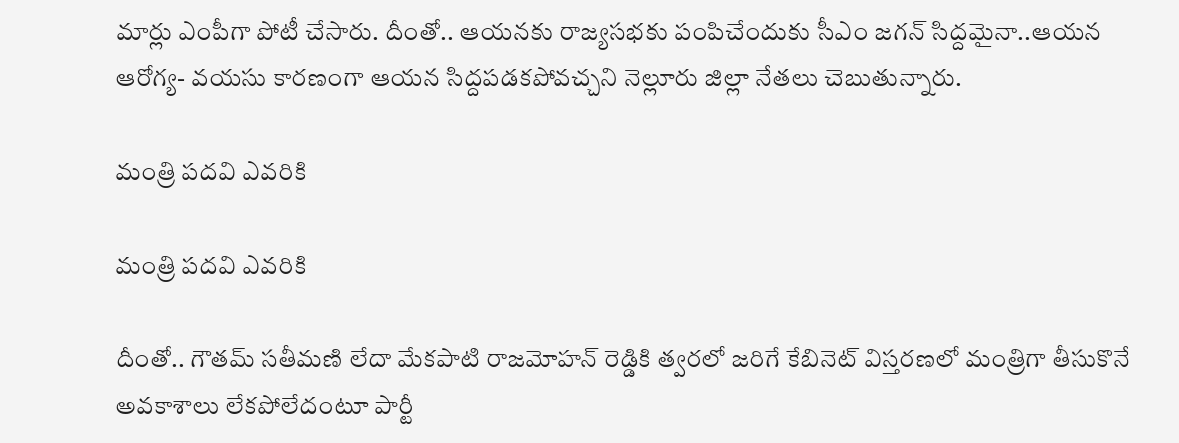మార్లు ఎంపీగా పోటీ చేసారు. దీంతో.. ఆయనకు రాజ్యసభకు పంపిచేందుకు సీఎం జగన్ సిద్దమైనా..ఆయన ఆరోగ్య- వయసు కారణంగా ఆయన సిద్దపడకపోవచ్చని నెల్లూరు జిల్లా నేతలు చెబుతున్నారు.

మంత్రి పదవి ఎవరికి

మంత్రి పదవి ఎవరికి

దీంతో.. గౌతమ్ సతీమణి లేదా మేకపాటి రాజమోహన్ రెడ్డికి త్వరలో జరిగే కేబినెట్ విస్తరణలో మంత్రిగా తీసుకొనే అవకాశాలు లేకపోలేదంటూ పార్టీ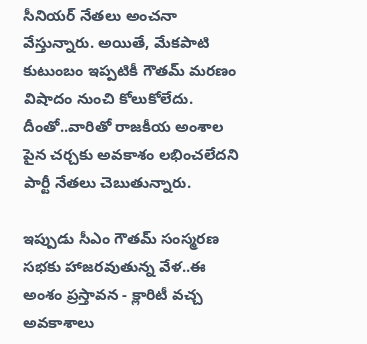సీనియర్ నేతలు అంచనా వేస్తున్నారు. అయితే, మేకపాటి కుటుంబం ఇప్పటికీ గౌతమ్ మరణం విషాదం నుంచి కోలుకోలేదు. దీంతో..వారితో రాజకీయ అంశాల పైన చర్చకు అవకాశం లభించలేదని పార్టీ నేతలు చెబుతున్నారు.

ఇప్పుడు సీఎం గౌతమ్ సంస్మరణ సభకు హాజరవుతున్న వేళ..ఈ అంశం ప్రస్తావన - క్లారిటీ వచ్చ అవకాశాలు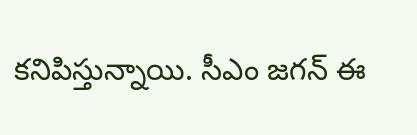కనిపిస్తున్నాయి. సీఎం జగన్ ఈ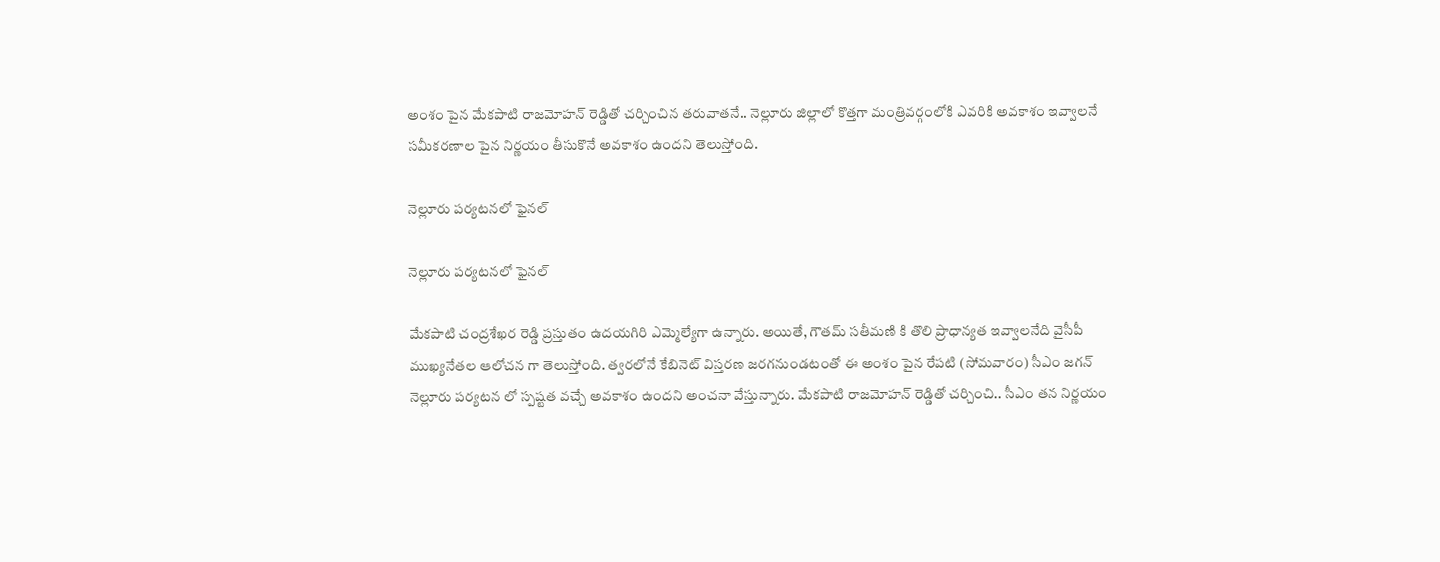అంశం పైన మేకపాటి రాజమోహన్ రెడ్డితో చర్చించిన తరువాతనే.. నెల్లూరు జిల్లాలో కొత్తగా మంత్రివర్గంలోకి ఎవరికి అవకాశం ఇవ్వాలనే సమీకరణాల పైన నిర్ణయం తీసుకొనే అవకాశం ఉందని తెలుస్తోంది.

నెల్లూరు పర్యటనలో ఫైనల్

నెల్లూరు పర్యటనలో ఫైనల్

మేకపాటి చంద్రశేఖర రెడ్డి ప్రస్తుతం ఉదయగిరి ఎమ్మెల్యేగా ఉన్నారు. అయితే, గౌతమ్ సతీమణి కి తొలి ప్రాధాన్యత ఇవ్వాలనేది వైసీపీ ముఖ్యనేతల ఆలోచన గా తెలుస్తోంది. త్వరలోనే కేబినెట్ విస్తరణ జరగనుండటంతో ఈ అంశం పైన రేపటి (సోమవారం) సీఎం జగన్ నెల్లూరు పర్యటన లో స్పష్టత వచ్చే అవకాశం ఉందని అంచనా వేస్తున్నారు. మేకపాటి రాజమోహన్ రెడ్డితో చర్చించి.. సీఎం తన నిర్ణయం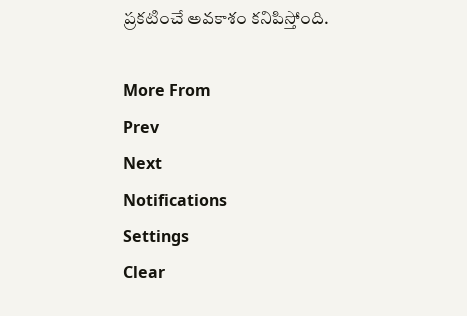ప్రకటించే అవకాశం కనిపిస్తోంది.

More From
Prev
Next
Notifications
Settings
Clear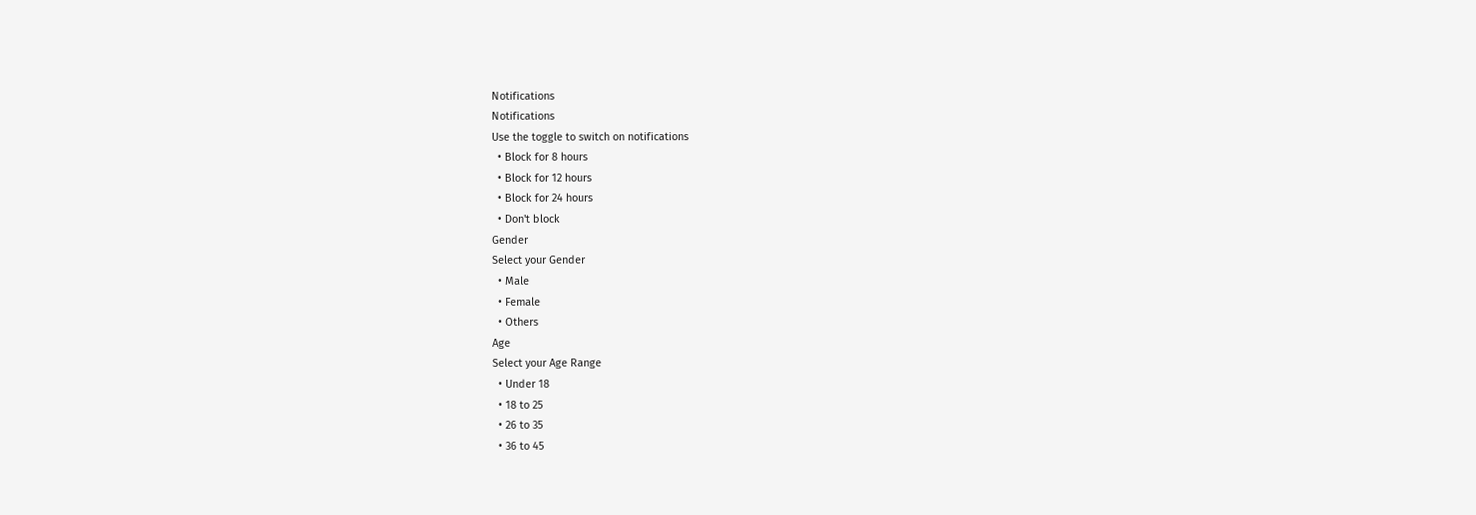Notifications
Notifications
Use the toggle to switch on notifications
  • Block for 8 hours
  • Block for 12 hours
  • Block for 24 hours
  • Don't block
Gender
Select your Gender
  • Male
  • Female
  • Others
Age
Select your Age Range
  • Under 18
  • 18 to 25
  • 26 to 35
  • 36 to 45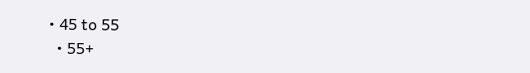• 45 to 55
  • 55+